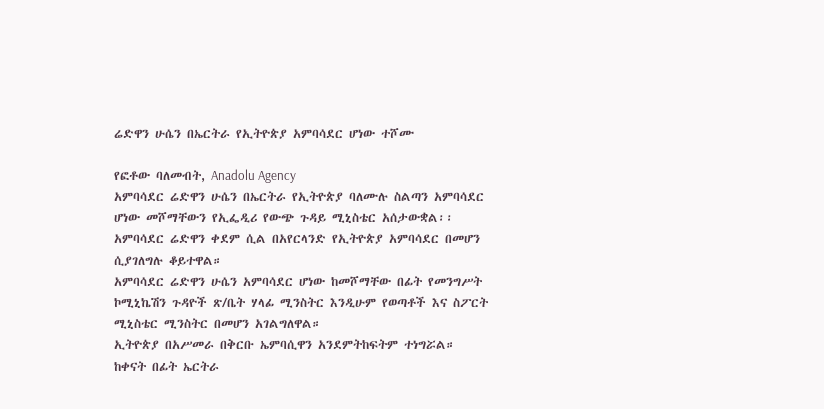ሬድዋን ሁሴን በኤርትራ የኢትዮጵያ አምባሳደር ሆነው ተሾሙ

የፎቶው ባለመብት, Anadolu Agency
አምባሳደር ሬድዋን ሁሴን በኤርትራ የኢትዮጵያ ባለሙሉ ስልጣን አምባሳደር ሆነው መሾማቸውን የኢፌዲሪ የውጭ ጉዳይ ሚኒስቴር አሰታውቋል፡፡
አምባሳደር ሬድዋን ቀደም ሲል በአየርላንድ የኢትዮጵያ አምባሳደር በመሆን ሲያገለግሉ ቆይተዋል።
አምባሳደር ሬድዋን ሁሴን አምባሳደር ሆነው ከመሾማቸው በፊት የመንግሥት ኮሚኒኬሽን ጉዳዮች ጽ/ቤት ሃላፊ ሚንስትር እንዲሁም የወጣቶች እና ስፖርት ሚኒስቴር ሚንስትር በመሆን አገልግለዋል።
ኢትዮጵያ በአሥመራ በቅርቡ ኤምባሲዋን አንደምትከፍትም ተነግሯል።
ከቀናት በፊት ኤርትራ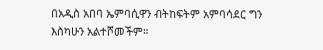በአዲስ አበባ ኤምባሲዋን ብትከፍትም አምባሳደር ግን እስካሁን አልተሾመችም።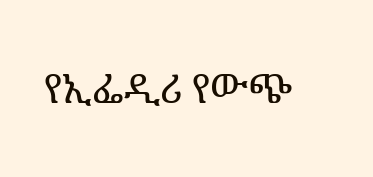የኢፌዲሪ የውጭ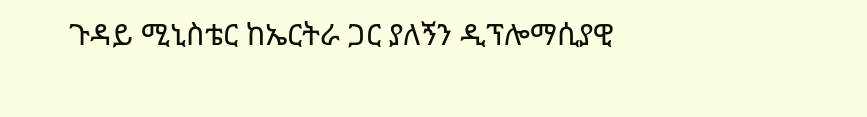ጉዳይ ሚኒስቴር ከኤርትራ ጋር ያለኝን ዲፕሎማሲያዊ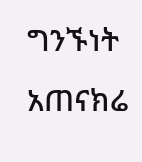ግንኙነት አጠናክሬ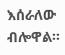እሰራለው ብሎዋል።